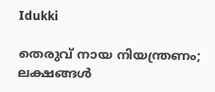Idukki

തെരുവ് നായ നിയന്ത്രണം; ലക്ഷങ്ങള്‍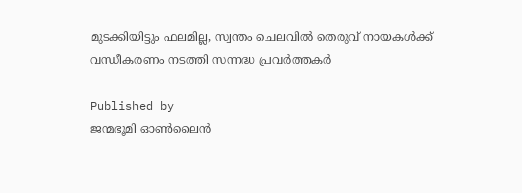മുടക്കിയിട്ടും ഫലമില്ല, സ്വന്തം ചെലവില്‍ തെരുവ് നായകള്‍ക്ക് വന്ധീകരണം നടത്തി സന്നദ്ധ പ്രവര്‍ത്തകര്‍

Published by
ജന്മഭൂമി ഓണ്‍ലൈന്‍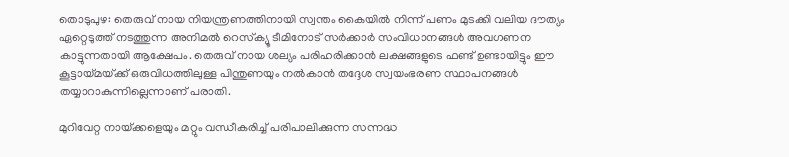തൊടുപുഴ: തെരുവ് നായ നിയന്ത്രണത്തിനായി സ്വന്തം കൈയില്‍ നിന്ന് പണം മുടക്കി വലിയ ദൗത്യം ഏറ്റെടുത്ത് നടത്തുന്ന അനിമല്‍ റെസ്‌ക്യൂ ടീമിനോട് സര്‍ക്കാര്‍ സംവിധാനങ്ങള്‍ അവഗണന കാട്ടുന്നതായി ആക്ഷേപം. തെരുവ് നായ ശല്യം പരിഹരിക്കാന്‍ ലക്ഷങ്ങളുടെ ഫണ്ട് ഉണ്ടായിട്ടും ഈ കൂട്ടായ്‌മയ്‌ക്ക് ഒരുവിധത്തിലുള്ള പിന്തുണയും നല്‍കാന്‍ തദ്ദേശ സ്വയംഭരണ സ്ഥാപനങ്ങള്‍ തയ്യാറാകുന്നില്ലെന്നാണ് പരാതി.

മുറിവേറ്റ നായ്‌ക്കളെയും മറ്റും വന്ധീകരിച്ച് പരിപാലിക്കുന്ന സന്നദ്ധ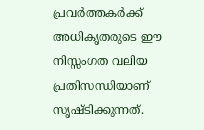പ്രവര്‍ത്തകര്‍ക്ക് അധികൃതരുടെ ഈ നിസ്സംഗത വലിയ പ്രതിസന്ധിയാണ് സൃഷ്ടിക്കുന്നത്.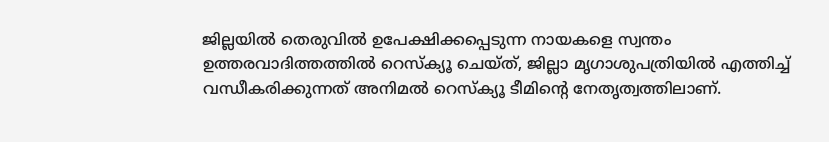ജില്ലയില്‍ തെരുവില്‍ ഉപേക്ഷിക്കപ്പെടുന്ന നായകളെ സ്വന്തം ഉത്തരവാദിത്തത്തില്‍ റെസ്‌ക്യൂ ചെയ്ത്, ജില്ലാ മൃഗാശുപത്രിയില്‍ എത്തിച്ച് വന്ധീകരിക്കുന്നത് അനിമല്‍ റെസ്‌ക്യൂ ടീമിന്റെ നേതൃത്വത്തിലാണ്.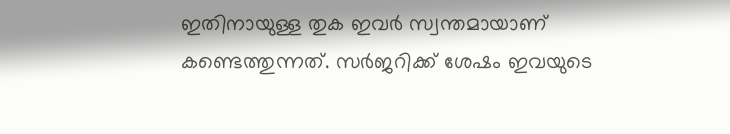ഇതിനായുള്ള തുക ഇവര്‍ സ്വന്തമായാണ് കണ്ടെത്തുന്നത്. സര്‍ജറിക്ക് ശേഷം ഇവയുടെ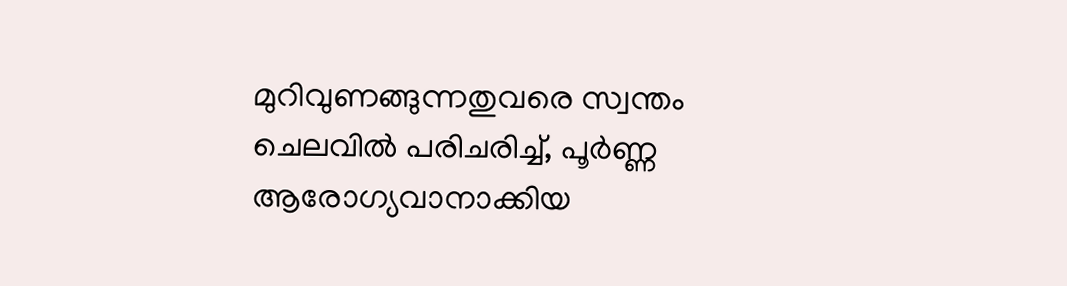മുറിവുണങ്ങുന്നതുവരെ സ്വന്തം ചെലവില്‍ പരിചരിച്ച്, പൂര്‍ണ്ണ ആരോഗ്യവാനാക്കിയ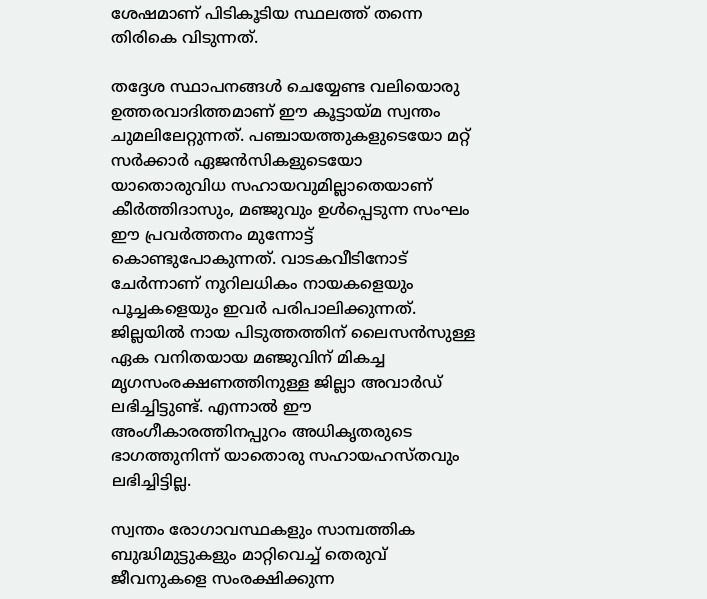ശേഷമാണ് പിടികൂടിയ സ്ഥലത്ത് തന്നെ തിരികെ വിടുന്നത്.

തദ്ദേശ സ്ഥാപനങ്ങള്‍ ചെയ്യേണ്ട വലിയൊരു ഉത്തരവാദിത്തമാണ് ഈ കൂട്ടായ്‌മ സ്വന്തം ചുമലിലേറ്റുന്നത്. പഞ്ചായത്തുകളുടെയോ മറ്റ് സര്‍ക്കാര്‍ ഏജന്‍സികളുടെയോ യാതൊരുവിധ സഹായവുമില്ലാതെയാണ് കീര്‍ത്തിദാസും, മഞ്ജുവും ഉള്‍പ്പെടുന്ന സംഘം ഈ പ്രവര്‍ത്തനം മുന്നോട്ട് കൊണ്ടുപോകുന്നത്. വാടകവീടിനോട് ചേര്‍ന്നാണ് നൂറിലധികം നായകളെയും പൂച്ചകളെയും ഇവര്‍ പരിപാലിക്കുന്നത്. ജില്ലയില്‍ നായ പിടുത്തത്തിന് ലൈസന്‍സുള്ള ഏക വനിതയായ മഞ്ജുവിന് മികച്ച മൃഗസംരക്ഷണത്തിനുള്ള ജില്ലാ അവാര്‍ഡ് ലഭിച്ചിട്ടുണ്ട്. എന്നാല്‍ ഈ അംഗീകാരത്തിനപ്പുറം അധികൃതരുടെ ഭാഗത്തുനിന്ന് യാതൊരു സഹായഹസ്തവും ലഭിച്ചിട്ടില്ല.

സ്വന്തം രോഗാവസ്ഥകളും സാമ്പത്തിക ബുദ്ധിമുട്ടുകളും മാറ്റിവെച്ച് തെരുവ് ജീവനുകളെ സംരക്ഷിക്കുന്ന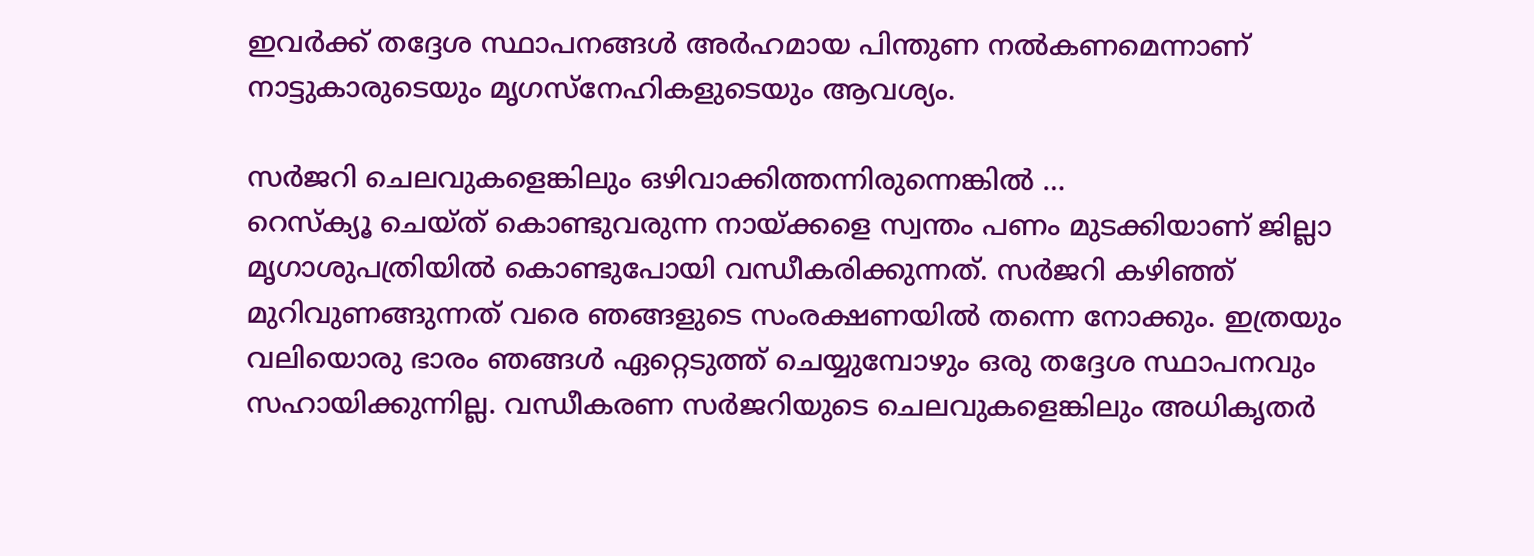ഇവര്‍ക്ക് തദ്ദേശ സ്ഥാപനങ്ങള്‍ അര്‍ഹമായ പിന്തുണ നല്‍കണമെന്നാണ് നാട്ടുകാരുടെയും മൃഗസ്‌നേഹികളുടെയും ആവശ്യം.

സര്‍ജറി ചെലവുകളെങ്കിലും ഒഴിവാക്കിത്തന്നിരുന്നെങ്കില്‍ …
റെസ്‌ക്യൂ ചെയ്ത് കൊണ്ടുവരുന്ന നായ്‌ക്കളെ സ്വന്തം പണം മുടക്കിയാണ് ജില്ലാ മൃഗാശുപത്രിയില്‍ കൊണ്ടുപോയി വന്ധീകരിക്കുന്നത്. സര്‍ജറി കഴിഞ്ഞ് മുറിവുണങ്ങുന്നത് വരെ ഞങ്ങളുടെ സംരക്ഷണയില്‍ തന്നെ നോക്കും. ഇത്രയും വലിയൊരു ഭാരം ഞങ്ങള്‍ ഏറ്റെടുത്ത് ചെയ്യുമ്പോഴും ഒരു തദ്ദേശ സ്ഥാപനവും സഹായിക്കുന്നില്ല. വന്ധീകരണ സര്‍ജറിയുടെ ചെലവുകളെങ്കിലും അധികൃതര്‍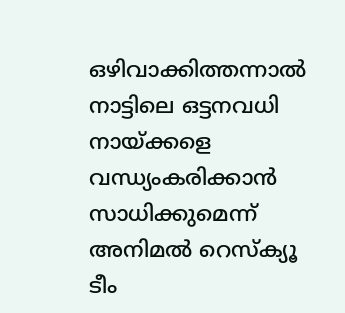ഒഴിവാക്കിത്തന്നാല്‍ നാട്ടിലെ ഒട്ടനവധി നായ്‌ക്കളെ വന്ധ്യംകരിക്കാന്‍ സാധിക്കുമെന്ന് അനിമല്‍ റെസ്‌ക്യൂ ടീം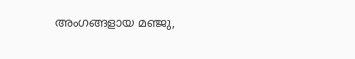അംഗങ്ങളായ മഞ്ജു,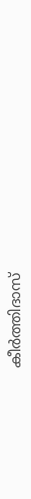കീര്‍ത്തിദാസ്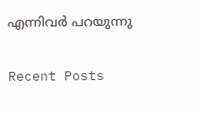എന്നിവര്‍ പറയുന്നു

Recent Posts